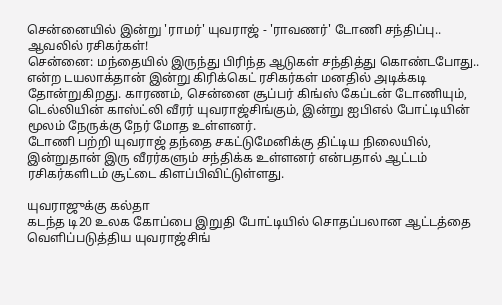சென்னையில் இன்று 'ராமர்' யுவராஜ் - 'ராவணர்' டோணி சந்திப்பு.. ஆவலில் ரசிகர்கள்!
சென்னை: மந்தையில் இருந்து பிரிந்த ஆடுகள் சந்தித்து கொண்டபோது.. என்ற டயலாக்தான் இன்று கிரிக்கெட் ரசிகர்கள் மனதில் அடிக்கடி தோன்றுகிறது. காரணம், சென்னை சூப்பர் கிங்ஸ் கேப்டன் டோணியும், டெல்லியின் காஸ்ட்லி வீரர் யுவராஜ்சிங்கும், இன்று ஐபிஎல் போட்டியின் மூலம் நேருக்கு நேர் மோத உள்ளனர்.
டோணி பற்றி யுவராஜ் தந்தை சகட்டுமேனிக்கு திட்டிய நிலையில், இன்றுதான் இரு வீரர்களும் சந்திக்க உள்ளனர் என்பதால் ஆட்டம் ரசிகர்களிடம் சூட்டை கிளப்பிவிட்டுள்ளது.

யுவராஜுக்கு கல்தா
கடந்த டி20 உலக கோப்பை இறுதி போட்டியில் சொதப்பலான ஆட்டத்தை வெளிப்படுத்திய யுவராஜ்சிங்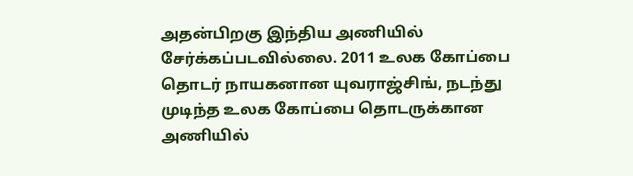அதன்பிறகு இந்திய அணியில் சேர்க்கப்படவில்லை. 2011 உலக கோப்பை தொடர் நாயகனான யுவராஜ்சிங், நடந்து முடிந்த உலக கோப்பை தொடருக்கான அணியில்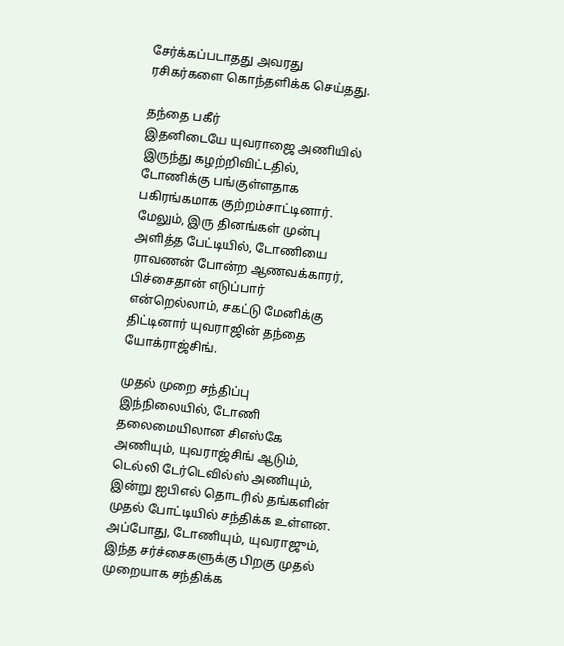சேர்க்கப்படாதது அவரது ரசிகர்களை கொந்தளிக்க செய்தது.

தந்தை பகீர்
இதனிடையே யுவராஜை அணியில் இருந்து கழற்றிவிட்டதில், டோணிக்கு பங்குள்ளதாக பகிரங்கமாக குற்றம்சாட்டினார். மேலும், இரு தினங்கள் முன்பு அளித்த பேட்டியில், டோணியை ராவணன் போன்ற ஆணவக்காரர், பிச்சைதான் எடுப்பார் என்றெல்லாம், சகட்டு மேனிக்கு திட்டினார் யுவராஜின் தந்தை யோக்ராஜ்சிங்.

முதல் முறை சந்திப்பு
இந்நிலையில், டோணி தலைமையிலான சிஎஸ்கே அணியும், யுவராஜ்சிங் ஆடும், டெல்லி டேர்டெவில்ஸ் அணியும், இன்று ஐபிஎல் தொடரில் தங்களின் முதல் போட்டியில் சந்திக்க உள்ளன. அப்போது, டோணியும், யுவராஜும், இந்த சர்ச்சைகளுக்கு பிறகு முதல் முறையாக சந்திக்க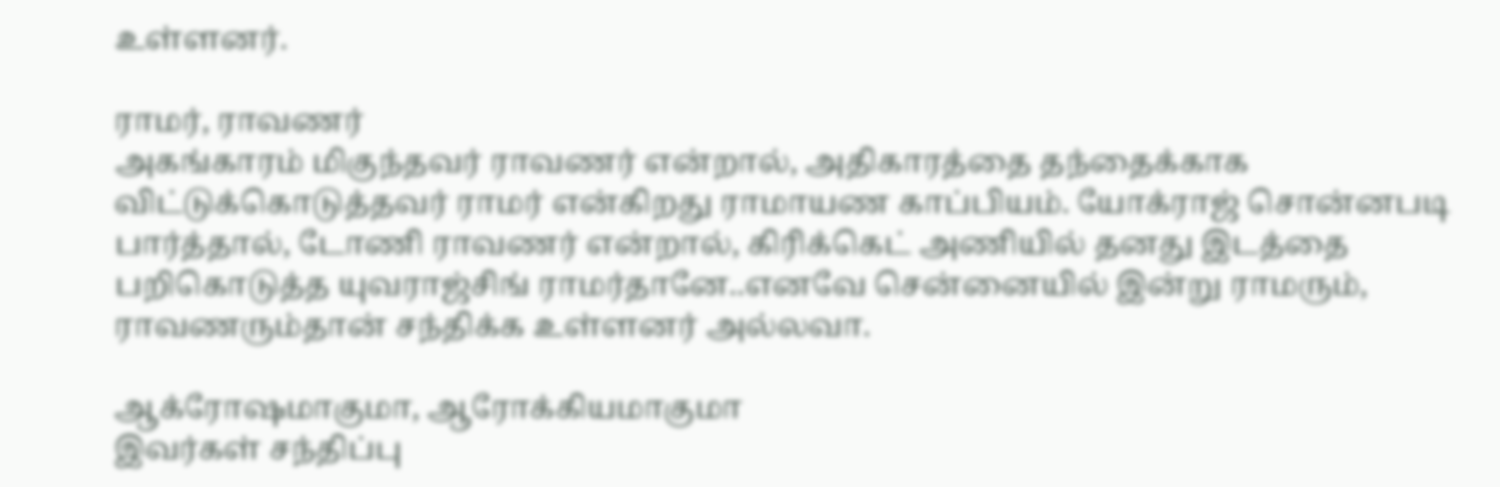உள்ளனர்.

ராமர், ராவணர்
அகங்காரம் மிகுந்தவர் ராவணர் என்றால், அதிகாரத்தை தந்தைக்காக விட்டுக்கொடுத்தவர் ராமர் என்கிறது ராமாயண காப்பியம். யோக்ராஜ் சொன்னபடி பார்த்தால், டோணி ராவணர் என்றால், கிரிக்கெட் அணியில் தனது இடத்தை பறிகொடுத்த யுவராஜ்சிங் ராமர்தானே..எனவே சென்னையில் இன்று ராமரும், ராவணரும்தான் சந்திக்க உள்ளனர் அல்லவா.

ஆக்ரோஷமாகுமா, ஆரோக்கியமாகுமா
இவர்கள் சந்திப்பு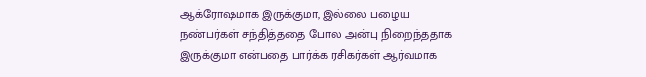ஆக்ரோஷமாக இருக்குமா, இல்லை பழைய நண்பர்கள் சந்தித்ததை போல அன்பு நிறைந்ததாக
இருக்குமா என்பதை பார்க்க ரசிகர்கள் ஆர்வமாக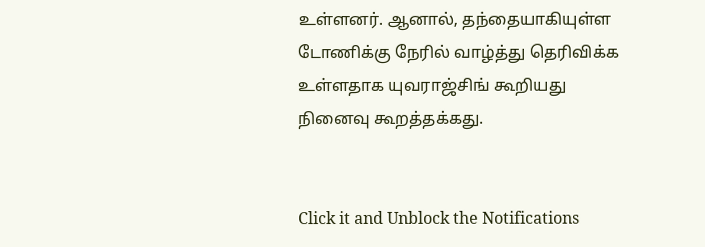உள்ளனர். ஆனால், தந்தையாகியுள்ள டோணிக்கு நேரில் வாழ்த்து தெரிவிக்க உள்ளதாக யுவராஜ்சிங் கூறியது நினைவு கூறத்தக்கது.


Click it and Unblock the Notifications